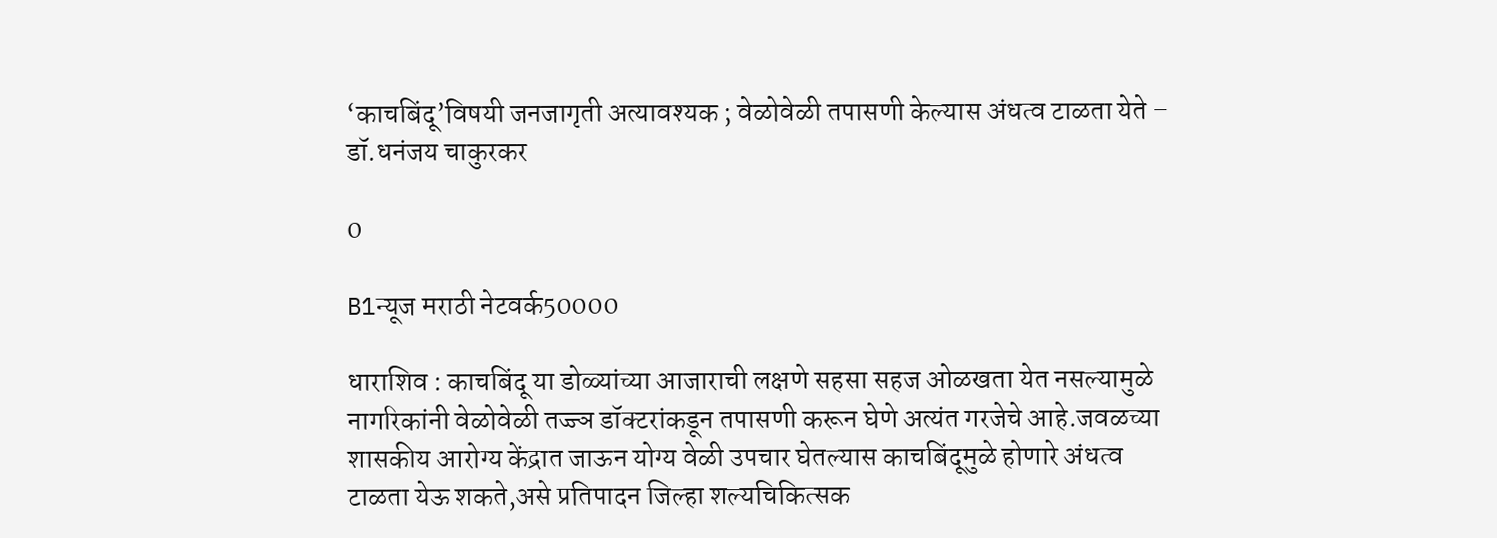‘काचबिंदू’विषयी जनजागृती अत्यावश्यक ; वेळोवेळी तपासणी केल्यास अंधत्व टाळता येते – डॉ.धनंजय चाकुरकर

0

B1न्यूज मराठी नेटवर्क50000

धाराशिव : काचबिंदू या डोळ्यांच्या आजाराची लक्षणे सहसा सहज ओळखता येत नसल्यामुळे नागरिकांनी वेळोवेळी तज्ज्ञ डॉक्टरांकडून तपासणी करून घेणे अत्यंत गरजेचे आहे.जवळच्या शासकीय आरोग्य केंद्रात जाऊन योग्य वेळी उपचार घेतल्यास काचबिंदूमुळे होणारे अंधत्व टाळता येऊ शकते,असे प्रतिपादन जिल्हा शल्यचिकित्सक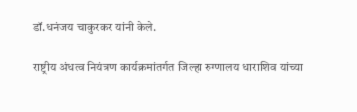डॉ.धनंजय चाकुरकर यांनी केले.

राष्ट्रीय अंधत्व नियंत्रण कार्यक्रमांतर्गत जिल्हा रुग्णालय धाराशिव यांच्या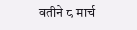वतीने ८ मार्च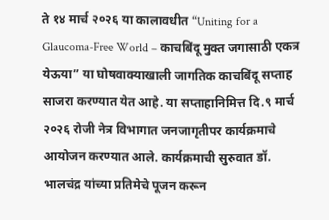ते १४ मार्च २०२६ या कालावधीत “Uniting for a Glaucoma-Free World – काचबिंदू मुक्त जगासाठी एकत्र येऊया” या घोषवाक्याखाली जागतिक काचबिंदू सप्ताह साजरा करण्यात येत आहे. या सप्ताहानिमित्त दि.९ मार्च २०२६ रोजी नेत्र विभागात जनजागृतीपर कार्यक्रमाचे आयोजन करण्यात आले. कार्यक्रमाची सुरुवात डॉ. भालचंद्र यांच्या प्रतिमेचे पूजन करून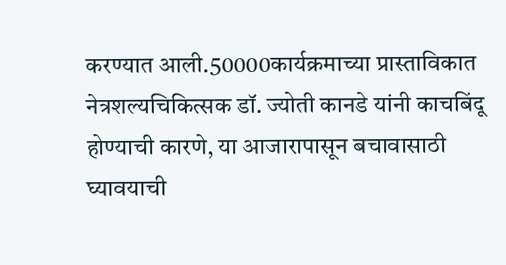करण्यात आली.50000कार्यक्रमाच्या प्रास्ताविकात नेत्रशल्यचिकित्सक डॉ. ज्योती कानडे यांनी काचबिंदू होण्याची कारणे, या आजारापासून बचावासाठी घ्यावयाची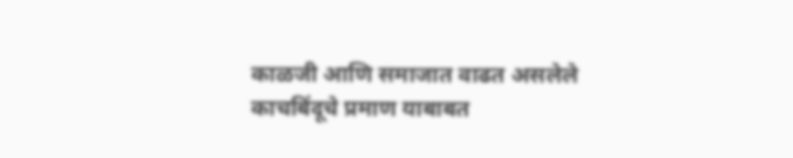काळजी आणि समाजात वाढत असलेले काचबिंदूचे प्रमाण याबाबत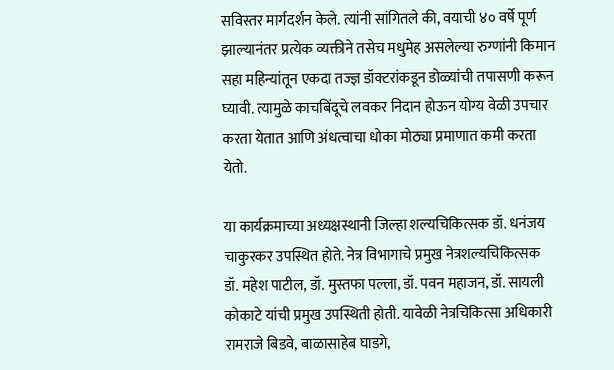सविस्तर मार्गदर्शन केले. त्यांनी सांगितले की, वयाची ४० वर्षे पूर्ण झाल्यानंतर प्रत्येक व्यक्तीने तसेच मधुमेह असलेल्या रुग्णांनी किमान सहा महिन्यांतून एकदा तज्ज्ञ डॉक्टरांकडून डोळ्यांची तपासणी करून घ्यावी. त्यामुळे काचबिंदूचे लवकर निदान होऊन योग्य वेळी उपचार करता येतात आणि अंधत्वाचा धोका मोठ्या प्रमाणात कमी करता येतो.

या कार्यक्रमाच्या अध्यक्षस्थानी जिल्हा शल्यचिकित्सक डॉ. धनंजय चाकुरकर उपस्थित होते. नेत्र विभागाचे प्रमुख नेत्रशल्यचिकित्सक डॉ. महेश पाटील, डॉ. मुस्तफा पल्ला, डॉ. पवन महाजन, डॉ. सायली कोकाटे यांची प्रमुख उपस्थिती होती. यावेळी नेत्रचिकित्सा अधिकारी रामराजे बिडवे, बाळासाहेब घाडगे,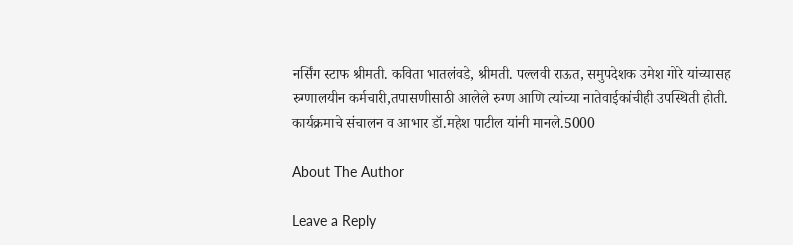नर्सिंग स्टाफ श्रीमती. कविता भातलंवडे, श्रीमती. पल्लवी राऊत, समुपदेशक उमेश गोरे यांच्यासह रुग्णालयीन कर्मचारी,तपासणीसाठी आलेले रुग्ण आणि त्यांच्या नातेवाईकांचीही उपस्थिती होती. कार्यक्रमाचे संचालन व आभार डॉ.महेश पाटील यांनी मानले.5000

About The Author

Leave a Reply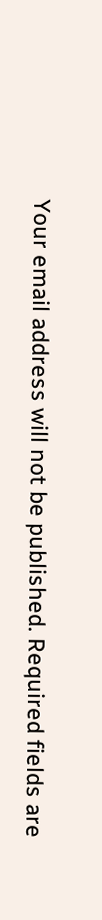Your email address will not be published. Required fields are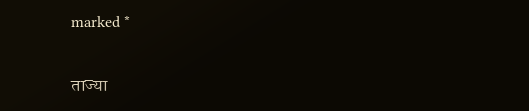marked *

ताज्या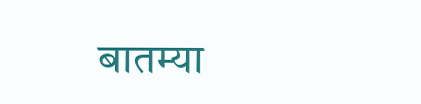बातम्या